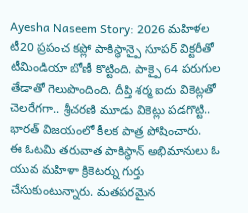Ayesha Naseem Story: 2026 మహిళల టీ20 ప్రపంచ కప్లో పాకిస్థాన్పై సూపర్ విక్టరీతో టీమిండియా బోణీ కొట్టింది. పాక్పై 64 పరుగుల తేడాతో గెలుపొందింది. దీప్తి శర్మ ఐదు వికెట్లతో చెలరేగగా.. శ్రీచరణి మూడు వికెట్లు పడగొట్టి.. భారత్ విజయంలో కీలక పాత్ర పోషించారు.
ఈ ఓటమి తరువాత పాకిస్థాన్ అభిమానులు ఓ యువ మహిళా క్రికెటర్ను గుర్తు చేసుకుంటున్నారు. మతపరమైన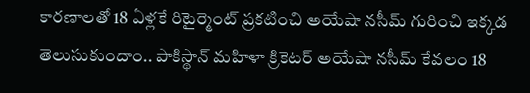కారణాలతో 18 ఏళ్లకే రిటైర్మెంట్ ప్రకటించి అయేషా నసీమ్ గురించి ఇక్కడ తెలుసుకుందాం.. పాకిస్థాన్ మహిళా క్రికెటర్ అయేషా నసీమ్ కేవలం 18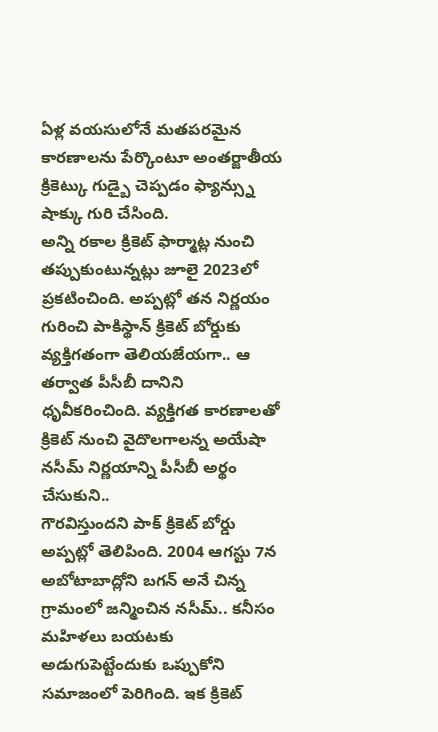ఏళ్ల వయసులోనే మతపరమైన కారణాలను పేర్కొంటూ అంతర్జాతీయ క్రికెట్కు గుడ్బై చెప్పడం ఫ్యాన్స్ను షాక్కు గురి చేసింది.
అన్ని రకాల క్రికెట్ ఫార్మాట్ల నుంచి తప్పుకుంటున్నట్లు జూలై 2023లో ప్రకటించింది. అప్పట్లో తన నిర్ణయం గురించి పాకిస్థాన్ క్రికెట్ బోర్డుకు వ్యక్తిగతంగా తెలియజేయగా.. ఆ తర్వాత పీసీబీ దానిని ధృవీకరించింది. వ్యక్తిగత కారణాలతో క్రికెట్ నుంచి వైదొలగాలన్న అయేషా నసీమ్ నిర్ణయాన్ని పీసీబీ అర్థం చేసుకుని..
గౌరవిస్తుందని పాక్ క్రికెట్ బోర్డు అప్పట్లో తెలిపింది. 2004 ఆగస్టు 7న అబోటాబాద్లోని బగన్ అనే చిన్న గ్రామంలో జన్మించిన నసీమ్.. కనీసం మహిళలు బయటకు అడుగుపెట్టేందుకు ఒప్పుకోని సమాజంలో పెరిగింది. ఇక క్రికెట్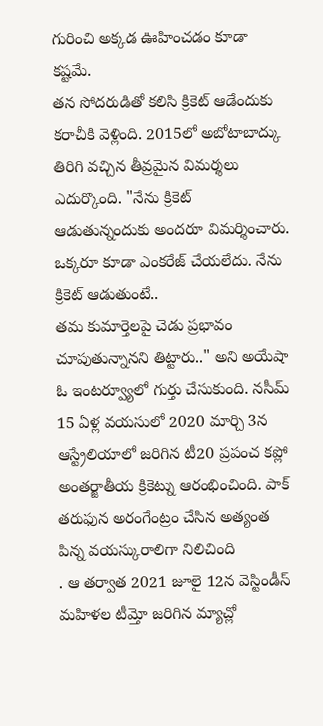గురించి అక్కడ ఊహించడం కూడా కష్టమే.
తన సోదరుడితో కలిసి క్రికెట్ ఆడేందుకు కరాచీకి వెళ్లింది. 2015లో అబోటాబాద్కు తిరిగి వచ్చిన తీవ్రమైన విమర్శలు ఎదుర్కొంది. "నేను క్రికెట్ ఆడుతున్నందుకు అందరూ విమర్శించారు. ఒక్కరూ కూడా ఎంకరేజ్ చేయలేదు. నేను క్రికెట్ ఆడుతుంటే..
తమ కుమార్తెలపై చెడు ప్రభావం చూపుతున్నానని తిట్టారు.." అని అయేషా ఓ ఇంటర్వ్యూలో గుర్తు చేసుకుంది. నసీమ్ 15 ఏళ్ల వయసులో 2020 మార్చి 3న ఆస్ట్రేలియాలో జరిగిన టీ20 ప్రపంచ కప్లో అంతర్జాతీయ క్రికెట్ను ఆరంభించింది. పాక్ తరుఫున అరంగేంట్రం చేసిన అత్యంత పిన్న వయస్కురాలిగా నిలిచింది
. ఆ తర్వాత 2021 జూలై 12న వెస్టిండీస్ మహిళల టీమ్తో జరిగిన మ్యాచ్లో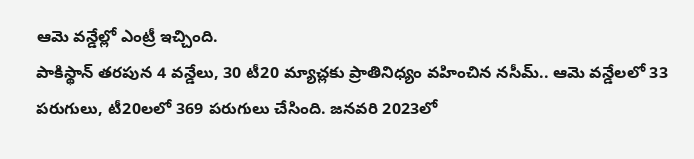ఆమె వన్డేల్లో ఎంట్రీ ఇచ్చింది.
పాకిస్థాన్ తరపున 4 వన్డేలు, 30 టీ20 మ్యాచ్లకు ప్రాతినిధ్యం వహించిన నసీమ్.. ఆమె వన్డేలలో 33 పరుగులు, టీ20లలో 369 పరుగులు చేసింది. జనవరి 2023లో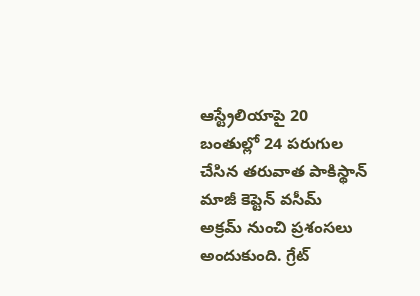ఆస్ట్రేలియాపై 20 బంతుల్లో 24 పరుగుల చేసిన తరువాత పాకిస్థాన్ మాజీ కెప్టెన్ వసీమ్ అక్రమ్ నుంచి ప్రశంసలు అందుకుంది. గ్రేట్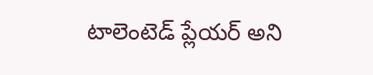టాలెంటెడ్ ప్లేయర్ అని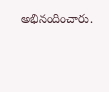అభినందించారు.